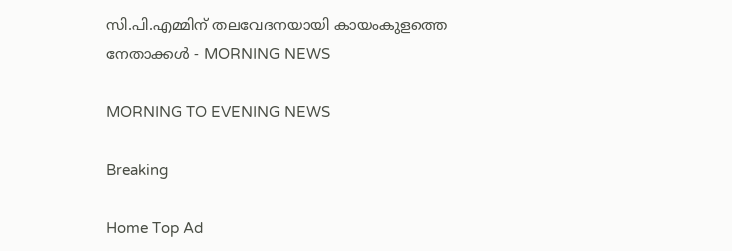സി.പി.എമ്മിന് തലവേദനയായി കായംകുളത്തെ നേതാക്കൾ - MORNING NEWS

MORNING TO EVENING NEWS

Breaking

Home Top Ad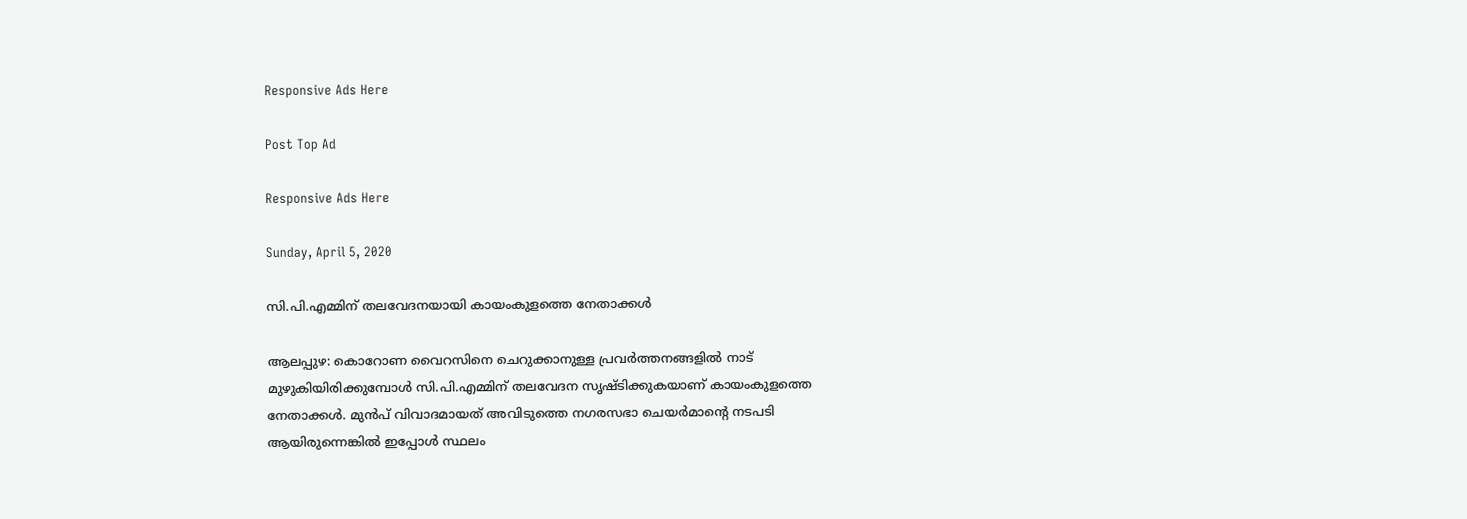Responsive Ads Here

Post Top Ad

Responsive Ads Here

Sunday, April 5, 2020

സി.പി.എമ്മിന് തലവേദനയായി കായംകുളത്തെ നേതാക്കൾ

ആലപ്പുഴ: കൊറോണ വൈറസിനെ ചെറുക്കാനുള്ള പ്രവർത്തനങ്ങളിൽ നാട് മുഴുകിയിരിക്കുമ്പോൾ സി.പി.എമ്മിന് തലവേദന സൃഷ്ടിക്കുകയാണ് കായംകുളത്തെ നേതാക്കൾ. മുൻപ് വിവാദമായത് അവിടുത്തെ നഗരസഭാ ചെയർമാന്റെ നടപടി ആയിരുന്നെങ്കിൽ ഇപ്പോൾ സ്ഥലം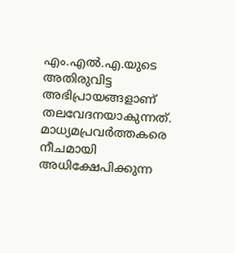എം.എൽ.എ.യുടെ അതിരുവിട്ട അഭിപ്രായങ്ങളാണ് തലവേദനയാകുന്നത്. മാധ്യമപ്രവർത്തകരെ നീചമായി അധിക്ഷേപിക്കുന്ന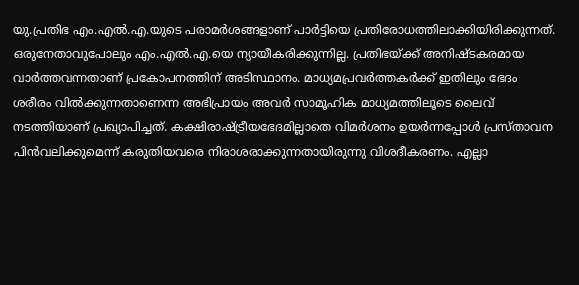യു.പ്രതിഭ എം.എൽ.എ.യുടെ പരാമർശങ്ങളാണ് പാർട്ടിയെ പ്രതിരോധത്തിലാക്കിയിരിക്കുന്നത്. ഒരുനേതാവുപോലും എം.എൽ.എ.യെ ന്യായീകരിക്കുന്നില്ല. പ്രതിഭയ്ക്ക് അനിഷ്ടകരമായ വാർത്തവന്നതാണ് പ്രകോപനത്തിന് അടിസ്ഥാനം. മാധ്യമപ്രവർത്തകർക്ക് ഇതിലും ഭേദം ശരീരം വിൽക്കുന്നതാണെന്ന അഭിപ്രായം അവർ സാമൂഹിക മാധ്യമത്തിലൂടെ ലൈവ് നടത്തിയാണ് പ്രഖ്യാപിച്ചത്. കക്ഷിരാഷ്ട്രീയഭേദമില്ലാതെ വിമർശനം ഉയർന്നപ്പോൾ പ്രസ്താവന പിൻവലിക്കുമെന്ന് കരുതിയവരെ നിരാശരാക്കുന്നതായിരുന്നു വിശദീകരണം. എല്ലാ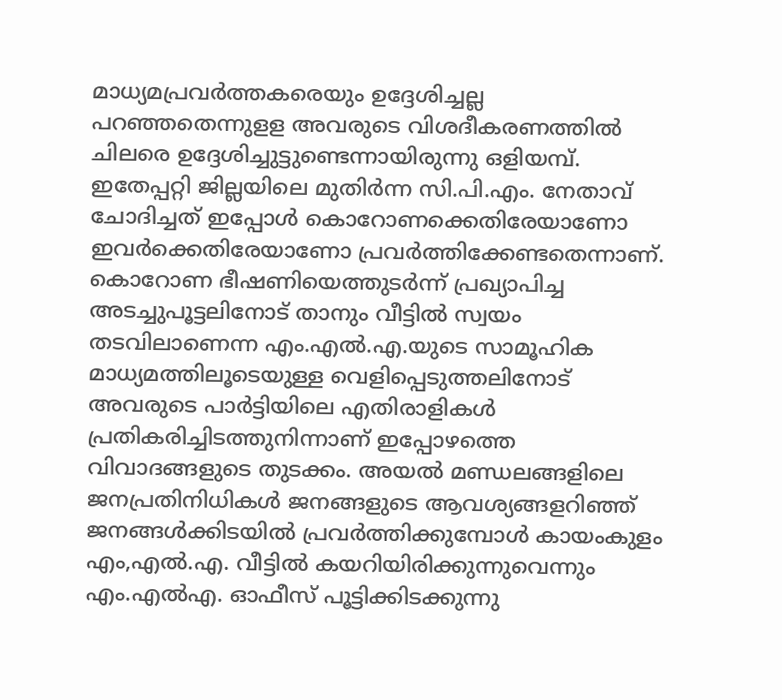മാധ്യമപ്രവർത്തകരെയും ഉദ്ദേശിച്ചല്ല പറഞ്ഞതെന്നുളള അവരുടെ വിശദീകരണത്തിൽ ചിലരെ ഉദ്ദേശിച്ചുട്ടുണ്ടെന്നായിരുന്നു ഒളിയമ്പ്. ഇതേപ്പറ്റി ജില്ലയിലെ മുതിർന്ന സി.പി.എം. നേതാവ് ചോദിച്ചത് ഇപ്പോൾ കൊറോണക്കെതിരേയാണോ ഇവർക്കെതിരേയാണോ പ്രവർത്തിക്കേണ്ടതെന്നാണ്. കൊറോണ ഭീഷണിയെത്തുടർന്ന് പ്രഖ്യാപിച്ച അടച്ചുപൂട്ടലിനോട് താനും വീട്ടിൽ സ്വയം തടവിലാണെന്ന എം.എൽ.എ.യുടെ സാമൂഹിക മാധ്യമത്തിലൂടെയുള്ള വെളിപ്പെടുത്തലിനോട് അവരുടെ പാർട്ടിയിലെ എതിരാളികൾ പ്രതികരിച്ചിടത്തുനിന്നാണ് ഇപ്പോഴത്തെ വിവാദങ്ങളുടെ തുടക്കം. അയൽ മണ്ഡലങ്ങളിലെ ജനപ്രതിനിധികൾ ജനങ്ങളുടെ ആവശ്യങ്ങളറിഞ്ഞ് ജനങ്ങൾക്കിടയിൽ പ്രവർത്തിക്കുമ്പോൾ കായംകുളം എം,എൽ.എ. വീട്ടിൽ കയറിയിരിക്കുന്നുവെന്നും എം.എൽഎ. ഓഫീസ് പൂട്ടിക്കിടക്കുന്നു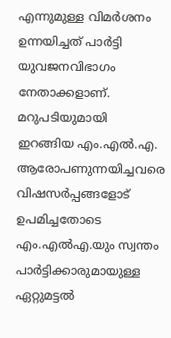എന്നുമുള്ള വിമർശനം ഉന്നയിച്ചത് പാർട്ടി യുവജനവിഭാഗം നേതാക്കളാണ്. മറുപടിയുമായി ഇറങ്ങിയ എം.എൽ.എ. ആരോപണുന്നയിച്ചവരെ വിഷസർപ്പങ്ങളോട് ഉപമിച്ചതോടെ എം.എൽഎ.യും സ്വന്തം പാർട്ടിക്കാരുമായുള്ള ഏറ്റുമട്ടൽ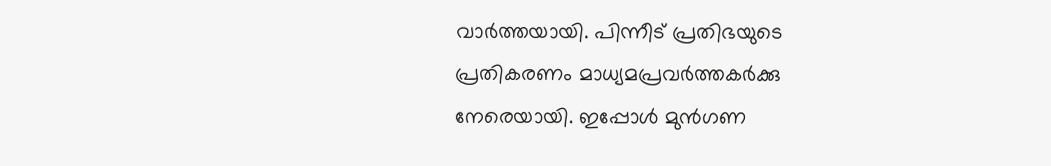വാർത്തയായി. പിന്നീട് പ്രതിഭയുടെ പ്രതികരണം മാധ്യമപ്രവർത്തകർക്കു നേരെയായി. ഇപ്പോൾ മുൻഗണ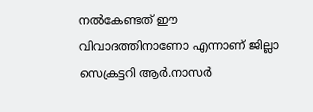നൽകേണ്ടത് ഈ വിവാദത്തിനാണോ എന്നാണ് ജില്ലാ സെക്രട്ടറി ആർ.നാസർ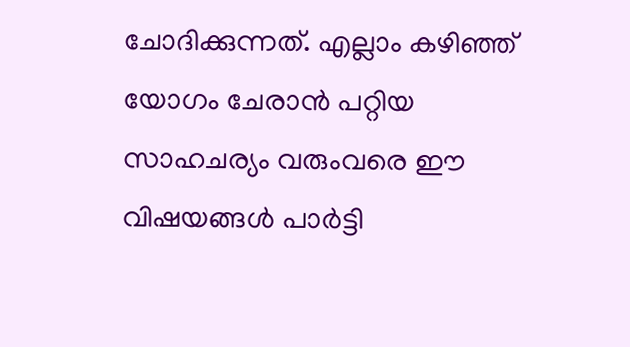ചോദിക്കുന്നത്. എല്ലാം കഴിഞ്ഞ് യോഗം ചേരാൻ പറ്റിയ സാഹചര്യം വരുംവരെ ഈ വിഷയങ്ങൾ പാർട്ടി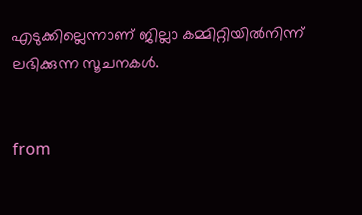എടുക്കില്ലെന്നാണ് ജില്ലാ കമ്മിറ്റിയിൽനിന്ന്‌ ലഭിക്കുന്ന സൂചനകൾ.


from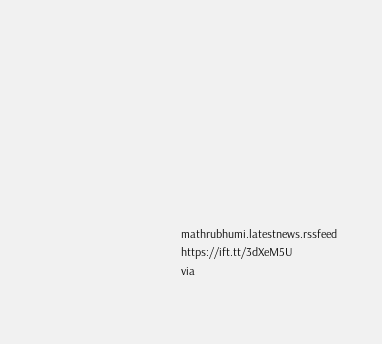mathrubhumi.latestnews.rssfeed https://ift.tt/3dXeM5U
via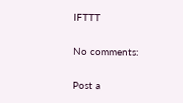IFTTT

No comments:

Post a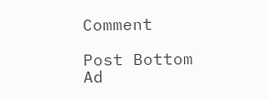Comment

Post Bottom Ad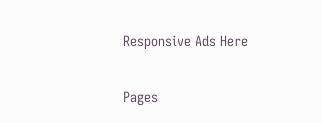Responsive Ads Here

Pages